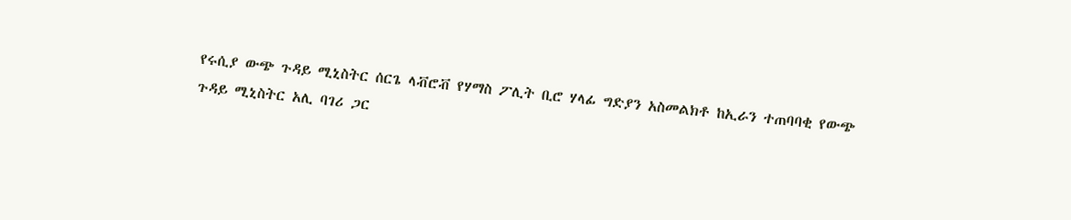የሩሲያ ውጭ ጉዳይ ሚኒስትር ሰርጌ ላቭሮቭ የሃማስ ፖሊት ቢሮ ሃላፊ ግድያን አስመልክቶ ከኢራን ተጠባባቂ የውጭ ጉዳይ ሚኒስትር አሊ ባገሪ ጋር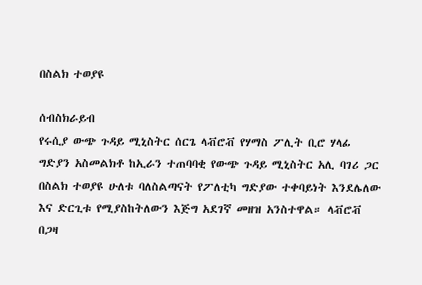በስልክ ተወያዩ

ሰብስክራይብ
የሩሲያ ውጭ ጉዳይ ሚኒስትር ሰርጌ ላቭሮቭ የሃማስ ፖሊት ቢሮ ሃላፊ ግድያን አስመልክቶ ከኢራን ተጠባባቂ የውጭ ጉዳይ ሚኒስትር አሊ ባገሪ ጋር በስልክ ተወያዩ ሁለቱ ባለስልጣናት የፖለቲካ ግድያው ተቀባይነት እንደሌለው እና ድርጊቱ የሚያስከትለውን እጅግ አደገኛ መዘዝ አንስተዋል። ላቭሮቭ በጋዛ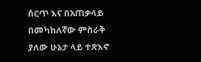ሰርጥ እና በአጠቃላይ በመካከለኛው ምስራቅ ያለው ሁኔታ ላይ ተጽእኖ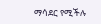ማሳደር የሚችሉ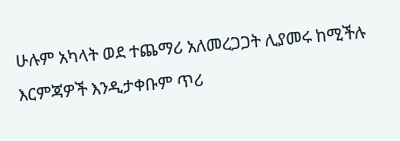ሁሉም አካላት ወደ ተጨማሪ አለመረጋጋት ሊያመሩ ከሚችሉ እርምጃዎች እንዲታቀቡም ጥሪ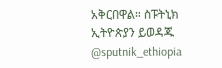አቅርበዋል። ስፑትኒክ ኢትዮጵያን ይወዳጁ @sputnik_ethiopia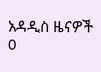አዳዲስ ዜናዎች
0